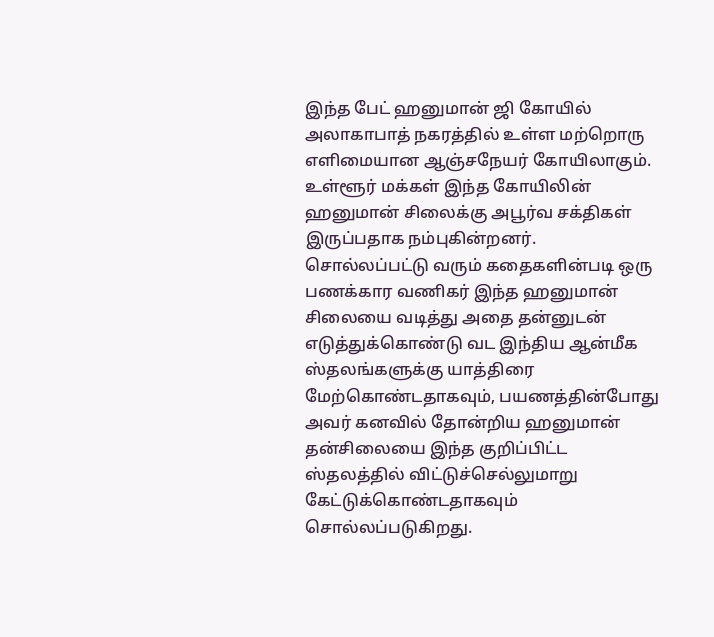இந்த பேட் ஹனுமான் ஜி கோயில் அலாகாபாத் நகரத்தில் உள்ள மற்றொரு எளிமையான ஆஞ்சநேயர் கோயிலாகும். உள்ளூர் மக்கள் இந்த கோயிலின் ஹனுமான் சிலைக்கு அபூர்வ சக்திகள் இருப்பதாக நம்புகின்றனர்.
சொல்லப்பட்டு வரும் கதைகளின்படி ஒரு பணக்கார வணிகர் இந்த ஹனுமான் சிலையை வடித்து அதை தன்னுடன் எடுத்துக்கொண்டு வட இந்திய ஆன்மீக ஸ்தலங்களுக்கு யாத்திரை மேற்கொண்டதாகவும், பயணத்தின்போது அவர் கனவில் தோன்றிய ஹனுமான் தன்சிலையை இந்த குறிப்பிட்ட ஸ்தலத்தில் விட்டுச்செல்லுமாறு கேட்டுக்கொண்டதாகவும் சொல்லப்படுகிறது.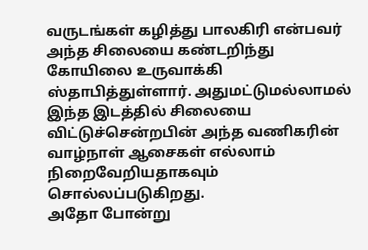வருடங்கள் கழித்து பாலகிரி என்பவர் அந்த சிலையை கண்டறிந்து கோயிலை உருவாக்கி ஸ்தாபித்துள்ளார். அதுமட்டுமல்லாமல் இந்த இடத்தில் சிலையை விட்டுச்சென்றபின் அந்த வணிகரின் வாழ்நாள் ஆசைகள் எல்லாம் நிறைவேறியதாகவும் சொல்லப்படுகிறது.
அதோ போன்று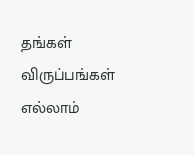தங்கள் விருப்பங்கள் எல்லாம்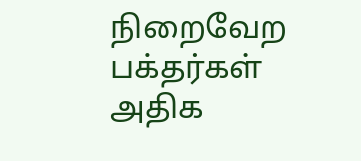நிறைவேற பக்தர்கள் அதிக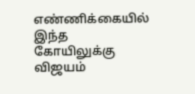எண்ணிக்கையில் இந்த கோயிலுக்கு விஜயம்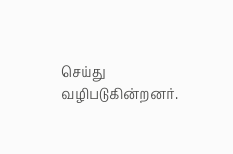செய்து வழிபடுகின்றனர்.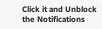Click it and Unblock the Notifications